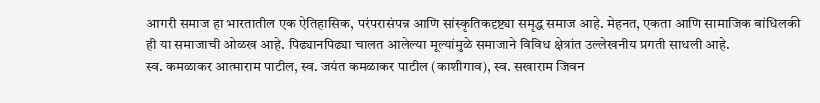आगरी समाज हा भारतातील एक ऐतिहासिक, परंपरासंपन्न आणि सांस्कृतिकदृष्ट्या समृद्ध समाज आहे. मेहनत, एकता आणि सामाजिक बांधिलकी ही या समाजाची ओळख आहे. पिढ्यानपिढ्या चालत आलेल्या मूल्यांमुळे समाजाने विविध क्षेत्रांत उल्लेखनीय प्रगती साधली आहे.
स्व. कमळाकर आत्माराम पाटील, स्व. जयंत कमळाकर पाटील (काशीगाव), स्व. सखाराम जिवन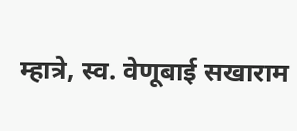म्हात्रे, स्व. वेणूबाई सखाराम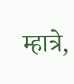म्हात्रे,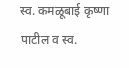स्व. कमळूबाई कृष्णा पाटील व स्व.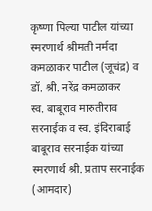कृष्णा पिल्या पाटील यांच्या स्मरणार्थ श्रीमती नर्मदा कमळाकर पाटील (जूचंद्र) व डॉ. श्री. नरेंद्र कमळाकर
स्व. बाबूराव मारुतीराव सरनाईक व स्व. इंदिराबाई बाबूराव सरनाईक यांच्या स्मरणार्थ श्री. प्रताप सरनाईक (आमदार)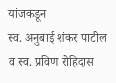यांजकडून
स्व. अनुबाई शंकर पाटील व स्व. प्रविण रोहिदास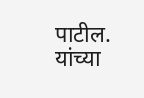पाटील. यांच्या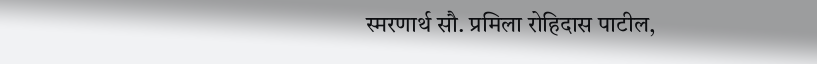स्मरणार्थ सौ. प्रमिला रोहिदास पाटील,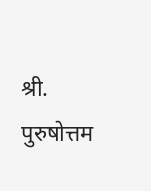श्री. पुरुषोत्तम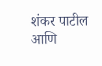शंकर पाटील आणि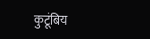कुटूंबिय